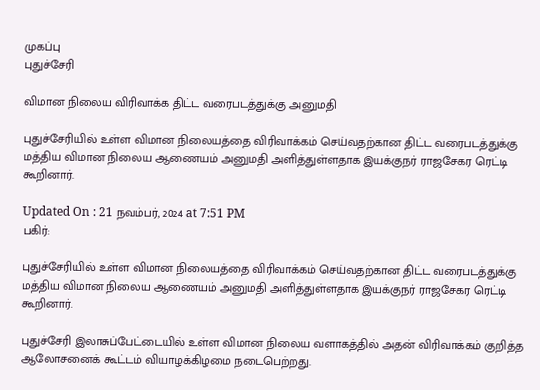முகப்பு
புதுச்சேரி

விமான நிலைய விரிவாக்க திட்ட வரைபடத்துக்கு அனுமதி

புதுச்சேரியில் உள்ள விமான நிலையத்தை விரிவாக்கம் செய்வதற்கான திட்ட வரைபடத்துக்கு மத்திய விமான நிலைய ஆணையம் அனுமதி அளித்துள்ளதாக இயக்குநர் ராஜசேகர ரெட்டி கூறினார்.

Updated On : 21 நவம்பர், 2024 at 7:51 PM
பகிர்:

புதுச்சேரியில் உள்ள விமான நிலையத்தை விரிவாக்கம் செய்வதற்கான திட்ட வரைபடத்துக்கு மத்திய விமான நிலைய ஆணையம் அனுமதி அளித்துள்ளதாக இயக்குநர் ராஜசேகர ரெட்டி கூறினார்.

புதுச்சேரி இலாசுப்பேட்டையில் உள்ள விமான நிலைய வளாகத்தில் அதன் விரிவாக்கம் குறித்த ஆலோசனைக் கூட்டம் வியாழக்கிழமை நடைபெற்றது.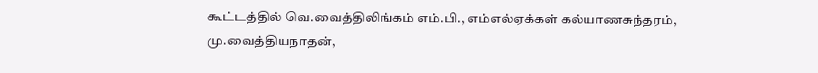கூட்டத்தில் வெ.வைத்திலிங்கம் எம்.பி., எம்எல்ஏக்கள் கல்யாணசுந்தரம், மு.வைத்தியநாதன்,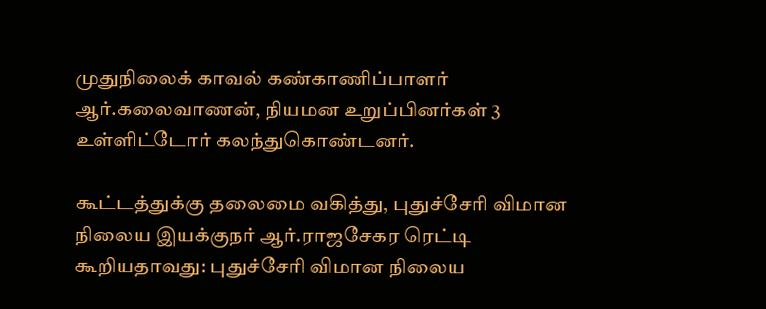முதுநிலைக் காவல் கண்காணிப்பாளர் ஆர்.கலைவாணன், நியமன உறுப்பினர்கள் 3 உள்ளிட்டோர் கலந்துகொண்டனர்.

கூட்டத்துக்கு தலைமை வகித்து, புதுச்சேரி விமான நிலைய இயக்குநர் ஆர்.ராஜசேகர ரெட்டி கூறியதாவது: புதுச்சேரி விமான நிலைய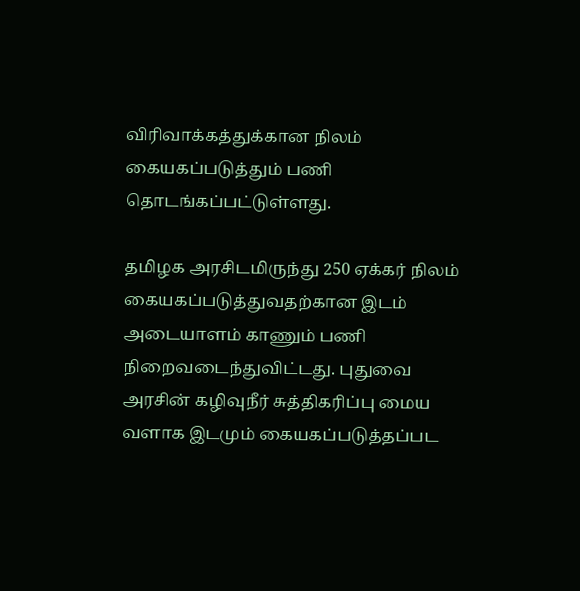விரிவாக்கத்துக்கான நிலம் கையகப்படுத்தும் பணி தொடங்கப்பட்டுள்ளது.

தமிழக அரசிடமிருந்து 250 ஏக்கர் நிலம் கையகப்படுத்துவதற்கான இடம் அடையாளம் காணும் பணி நிறைவடைந்துவிட்டது. புதுவை அரசின் கழிவுநீர் சுத்திகரிப்பு மைய வளாக இடமும் கையகப்படுத்தப்பட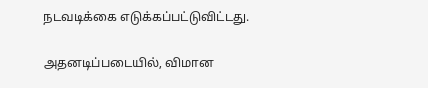நடவடிக்கை எடுக்கப்பட்டுவிட்டது.

அதனடிப்படையில், விமான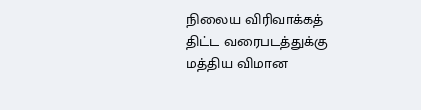நிலைய விரிவாக்கத் திட்ட வரைபடத்துக்கு மத்திய விமான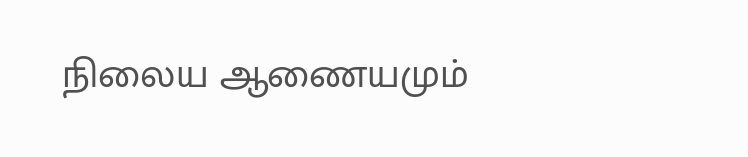நிலைய ஆணையமும்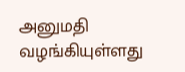அனுமதி வழங்கியுள்ளது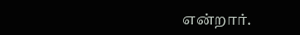என்றார்.